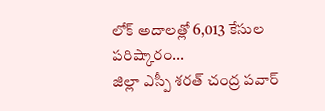లోక్ అదాలత్లో 6,013 కేసుల పరిష్కారం...
జిల్లా ఎస్పీ శరత్ చంద్ర పవార్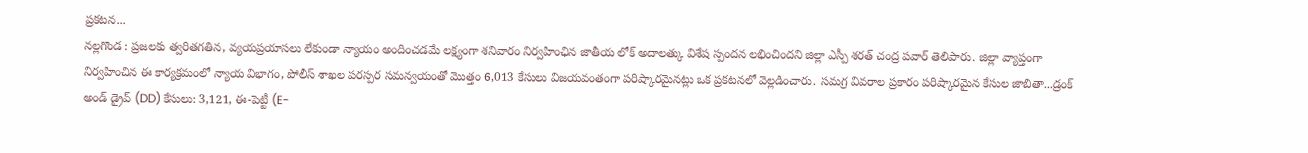ప్రకటన...
నల్లగొండ : ప్రజలకు త్వరితగతిన, వ్యయప్రయాసలు లేకుండా న్యాయం అందించడమే లక్ష్యంగా శనివారం నిర్వహింఛిన జాతీయ లోక్ అదాలత్కు విశేష స్పందన లభించిందని జిల్లా ఎస్పీ శరత్ చంద్ర పవార్ తెలిపారు. జిల్లా వ్యాప్తంగా నిర్వహించిన ఈ కార్యక్రమంలో న్యాయ విభాగం, పోలీస్ శాఖల పరస్పర సమన్వయంతో మొత్తం 6,013 కేసులు విజయవంతంగా పరిష్కారమైనట్లు ఒక ప్రకటనలో వెల్లడించారు. సమగ్ర వివరాల ప్రకారం పరిష్కారమైన కేసుల జాబితా...డ్రంక్ అండ్ డ్రైవ్ (DD) కేసులు: 3,121, ఈ-పెట్టీ (E-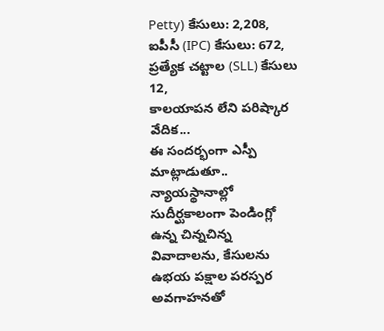Petty) కేసులు: 2,208, ఐపీసీ (IPC) కేసులు: 672, ప్రత్యేక చట్టాల (SLL) కేసులు 12,
కాలయాపన లేని పరిష్కార వేదిక...
ఈ సందర్భంగా ఎస్పీ మాట్లాడుతూ.. న్యాయస్థానాల్లో సుదీర్ఘకాలంగా పెండింగ్లో ఉన్న చిన్నచిన్న వివాదాలను, కేసులను ఉభయ పక్షాల పరస్పర అవగాహనతో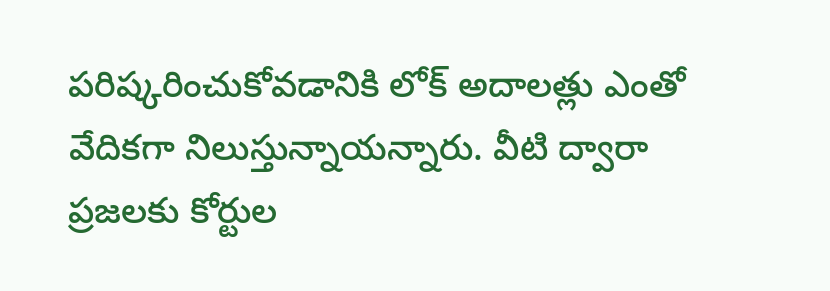పరిష్కరించుకోవడానికి లోక్ అదాలత్లు ఎంతో వేదికగా నిలుస్తున్నాయన్నారు. వీటి ద్వారా ప్రజలకు కోర్టుల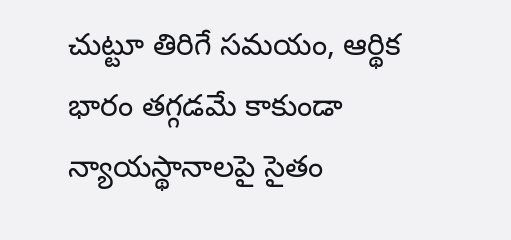చుట్టూ తిరిగే సమయం, ఆర్థిక భారం తగ్గడమే కాకుండా న్యాయస్థానాలపై సైతం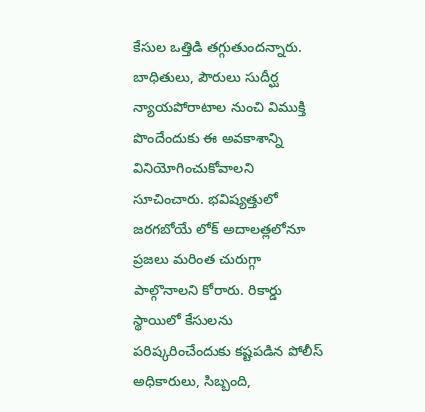కేసుల ఒత్తిడి తగ్గుతుందన్నారు. బాధితులు, పౌరులు సుదీర్ఘ న్యాయపోరాటాల నుంచి విముక్తి పొందేందుకు ఈ అవకాశాన్ని వినియోగించుకోవాలని సూచించారు. భవిష్యత్తులో జరగబోయే లోక్ అదాలత్లలోనూ ప్రజలు మరింత చురుగ్గా పాల్గొనాలని కోరారు. రికార్డు స్థాయిలో కేసులను పరిష్కరించేందుకు కష్టపడిన పోలీస్ అధికారులు, సిబ్బంది,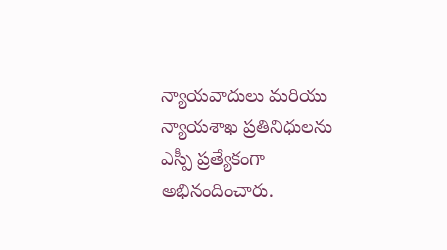న్యాయవాదులు మరియు న్యాయశాఖ ప్రతినిధులను ఎస్పీ ప్రత్యేకంగా అభినందించారు.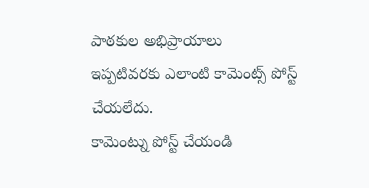పాఠకుల అభిప్రాయాలు
ఇప్పటివరకు ఎలాంటి కామెంట్స్ పోస్ట్ చేయలేదు.
కామెంట్ను పోస్ట్ చేయండి